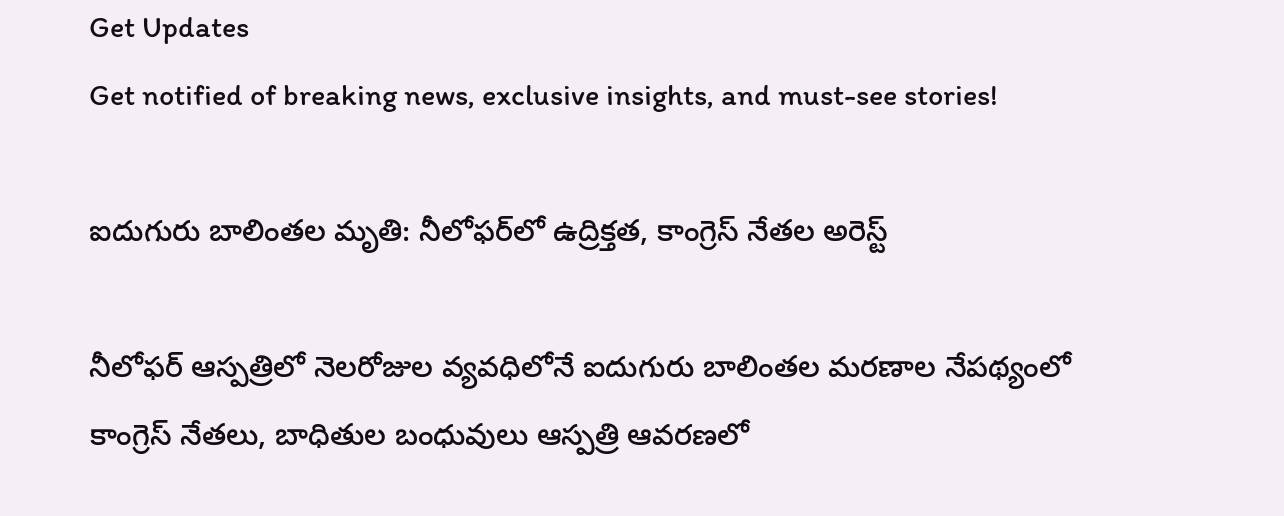Get Updates
Get notified of breaking news, exclusive insights, and must-see stories!

ఐదుగురు బాలింతల మృతి: నీలోఫర్‌లో ఉద్రిక్తత, కాంగ్రెస్ నేతల అరెస్ట్

నీలోఫర్‌ ఆస్పత్రిలో నెలరోజుల వ్యవధిలోనే ఐదుగురు బాలింతల మరణాల నేపథ్యంలో కాంగ్రెస్ నేతలు, బాధితుల బంధువులు ఆస్పత్రి ఆవరణలో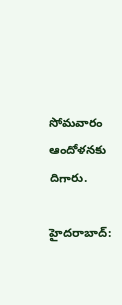సోమవారం ఆందోళనకు దిగారు.

హైదరాబాద్‌: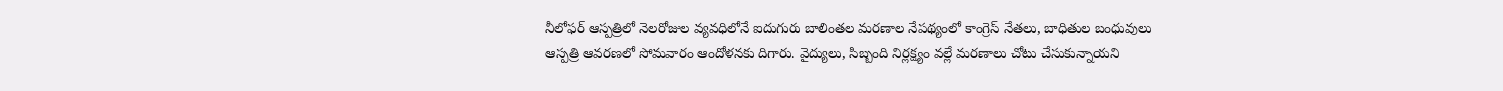నీలోఫర్‌ ఆస్పత్రిలో నెలరోజుల వ్యవధిలోనే ఐదుగురు బాలింతల మరణాల నేపథ్యంలో కాంగ్రెస్ నేతలు, బాధితుల బంధువులు ఆస్పత్రి ఆవరణలో సోమవారం ఆందోళనకు దిగారు. వైద్యులు, సిబ్బంది నిర్లక్ష్యం వల్లే మరణాలు చోటు చేసుకున్నాయని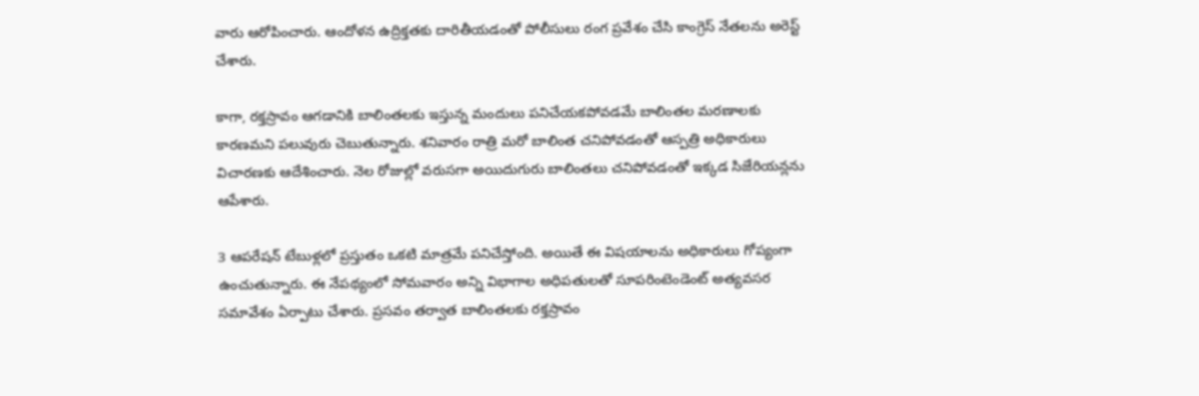వారు ఆరోపించారు. ఆందోళన ఉద్రిక్తతకు దారితీయడంతో పోలీసులు రంగ ప్రవేశం చేసి కాంగ్రెస్ నేతలను అరెస్ట్ చేశారు.

కాగా, రక్తస్రావం ఆగడానికి బాలింతలకు ఇస్తున్న మందులు పనిచేయకపోవడమే బాలింతల మరణాలకు కారణమని పలువురు చెబుతున్నారు. శనివారం రాత్రి మరో బాలింత చనిపోవడంతో ఆస్పత్రి అధికారులు విచారణకు ఆదేశించారు. నెల రోజుల్లో వరుసగా అయిదుగురు బాలింతలు చనిపోవడంతో ఇక్కడ సిజేరియన్లను ఆపేశారు.

3 ఆపరేషన్‌ టేబుళ్లలో ప్రస్తుతం ఒకటి మాత్రమే పనిచేస్తోంది. అయితే ఈ విషయాలను అధికారులు గోప్యంగా ఉంచుతున్నారు. ఈ నేపథ్యంలో సోమవారం అన్ని విభాగాల అధిపతులతో సూపరింటెండెంట్‌ అత్యవసర సమావేశం ఏర్పాటు చేశారు. ప్రసవం తర్వాత బాలింతలకు రక్తస్రావం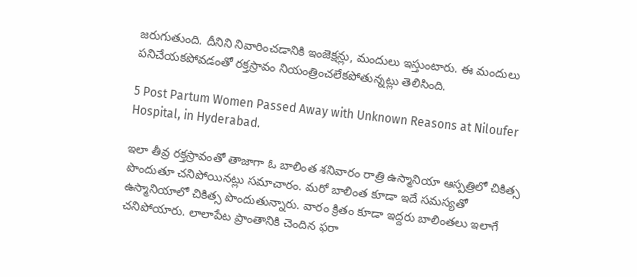జరుగుతుంది. దీనిని నివారించడానికి ఇంజెక్షన్లు, మందులు ఇస్తుంటారు. ఈ మందులు పనిచేయకపోవడంతో రక్తస్రావం నియంత్రించలేకపోతున్నట్లు తెలిసింది.

5 Post Partum Women Passed Away with Unknown Reasons at Niloufer Hospital, in Hyderabad.

ఇలా తీవ్ర రక్తస్రావంతో తాజాగా ఓ బాలింత శనివారం రాత్రి ఉస్మానియా ఆస్పత్రిలో చికిత్స పొందుతూ చనిపోయినట్లు సమాచారం. మరో బాలింత కూడా ఇదే సమస్యతో ఉస్మానియాలో చికిత్స పొందుతున్నారు. వారం క్రితం కూడా ఇద్దరు బాలింతలు ఇలాగే చనిపోయారు. లాలాపేట ప్రాంతానికి చెందిన ఫరా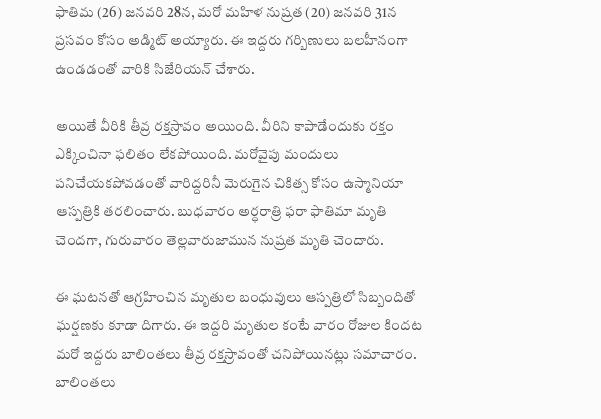ఫాతిమ (26) జనవరి 28న, మరో మహిళ నుష్రత (20) జనవరి 31న ప్రసవం కోసం అడ్మిట్‌ అయ్యారు. ఈ ఇద్దరు గర్బిణులు బలహీనంగా ఉండడంతో వారికి సిజేరియన్‌ చేశారు.

అయితే వీరికి తీవ్ర రక్తస్రావం అయింది. వీరిని కాపాడేందుకు రక్తం ఎక్కించినా ఫలితం లేకపోయింది. మరోవైపు మందులు పనిచేయకపోవడంతో వారిద్దరినీ మెరుగైన చికిత్స కోసం ఉస్మానియా ఆస్పత్రికి తరలించారు. బుధవారం అర్ధరాత్రి ఫరా ఫాతిమా మృతి చెందగా, గురువారం తెల్లవారుజామున నుష్రత మృతి చెందారు.

ఈ ఘటనతో ఆగ్రహించిన మృతుల బంధువులు ఆస్పత్రిలో సిబ్బందితో ఘర్షణకు కూడా దిగారు. ఈ ఇద్దరి మృతుల కంటే వారం రోజుల కిందట మరో ఇద్దరు బాలింతలు తీవ్ర రక్తస్రావంతో చనిపోయినట్లు సమాచారం. బాలింతలు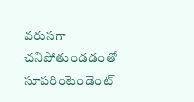వరుసగా చనిపోతుండడంతో సూపరింటెండెంట్‌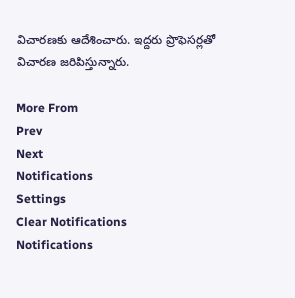విచారణకు ఆదేశించారు. ఇద్దరు ప్రొఫెసర్లతో విచారణ జరిపిస్తున్నారు.

More From
Prev
Next
Notifications
Settings
Clear Notifications
Notifications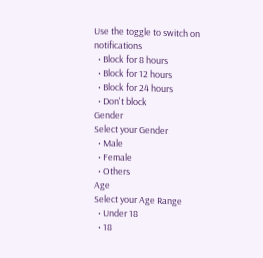Use the toggle to switch on notifications
  • Block for 8 hours
  • Block for 12 hours
  • Block for 24 hours
  • Don't block
Gender
Select your Gender
  • Male
  • Female
  • Others
Age
Select your Age Range
  • Under 18
  • 18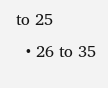to 25
  • 26 to 35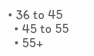• 36 to 45
  • 45 to 55
  • 55+